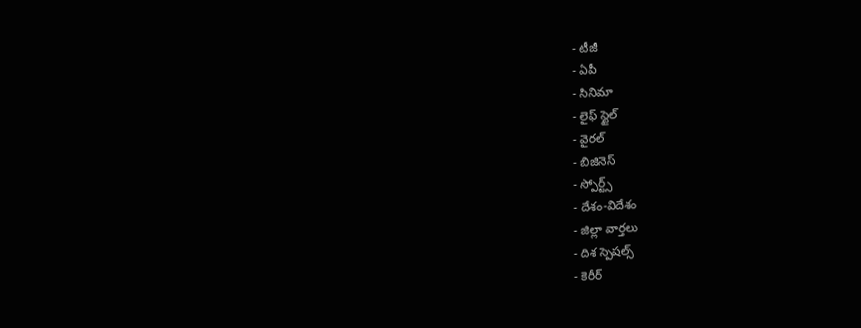- టీజీ
- ఏపీ
- సినిమా
- లైఫ్ స్టైల్
- వైరల్
- బిజినెస్
- స్పోర్ట్స్
- దేశం-విదేశం
- జిల్లా వార్తలు
- దిశ స్పెషల్స్
- కెరీర్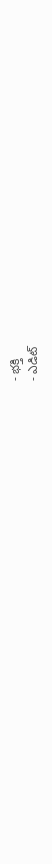- భక్తి
- ఎడిట్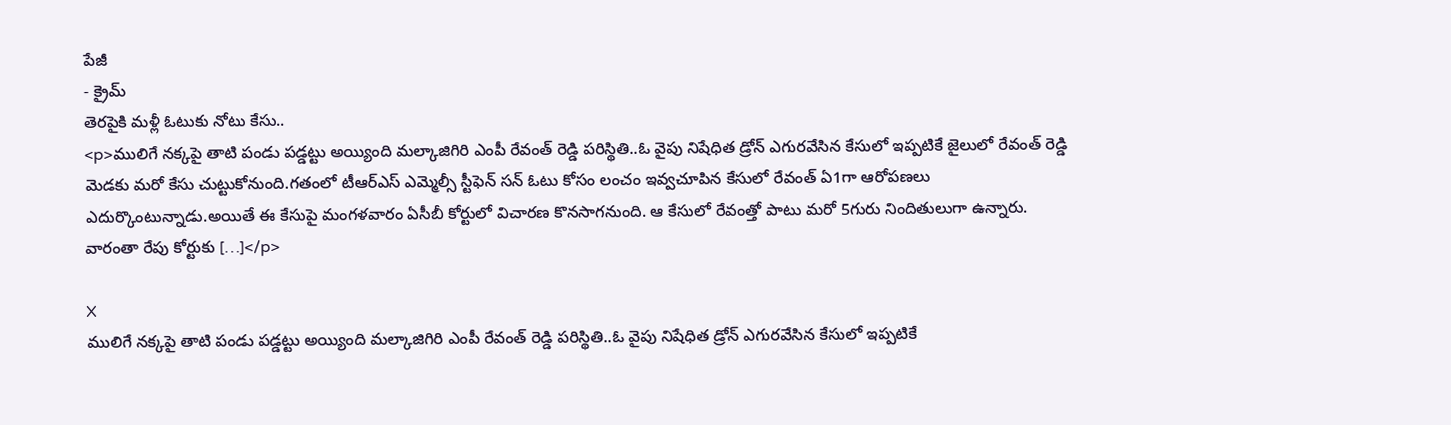పేజీ
- క్రైమ్
తెరపైకి మళ్లీ ఓటుకు నోటు కేసు..
<p>ములిగే నక్కపై తాటి పండు పడ్డట్టు అయ్యింది మల్కాజిగిరి ఎంపీ రేవంత్ రెడ్డి పరిస్థితి..ఓ వైపు నిషేధిత డ్రోన్ ఎగురవేసిన కేసులో ఇప్పటికే జైలులో రేవంత్ రెడ్డి మెడకు మరో కేసు చుట్టుకోనుంది.గతంలో టీఆర్ఎస్ ఎమ్మెల్సీ స్టీఫెన్ సన్ ఓటు కోసం లంచం ఇవ్వచూపిన కేసులో రేవంత్ ఏ1గా ఆరోపణలు ఎదుర్కొంటున్నాడు.అయితే ఈ కేసుపై మంగళవారం ఏసీబీ కోర్టులో విచారణ కొనసాగనుంది. ఆ కేసులో రేవంత్తో పాటు మరో 5గురు నిందితులుగా ఉన్నారు. వారంతా రేపు కోర్టుకు […]</p>

X
ములిగే నక్కపై తాటి పండు పడ్డట్టు అయ్యింది మల్కాజిగిరి ఎంపీ రేవంత్ రెడ్డి పరిస్థితి..ఓ వైపు నిషేధిత డ్రోన్ ఎగురవేసిన కేసులో ఇప్పటికే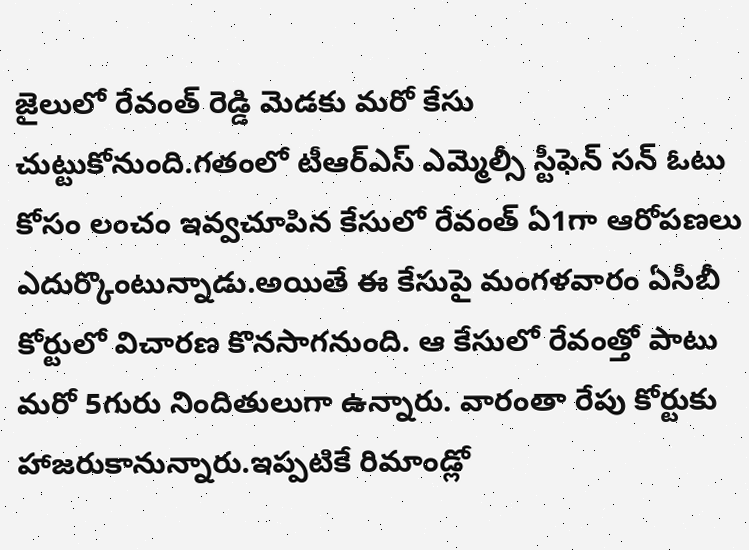జైలులో రేవంత్ రెడ్డి మెడకు మరో కేసు చుట్టుకోనుంది.గతంలో టీఆర్ఎస్ ఎమ్మెల్సీ స్టీఫెన్ సన్ ఓటు కోసం లంచం ఇవ్వచూపిన కేసులో రేవంత్ ఏ1గా ఆరోపణలు ఎదుర్కొంటున్నాడు.అయితే ఈ కేసుపై మంగళవారం ఏసీబీ కోర్టులో విచారణ కొనసాగనుంది. ఆ కేసులో రేవంత్తో పాటు మరో 5గురు నిందితులుగా ఉన్నారు. వారంతా రేపు కోర్టుకు హాజరుకానున్నారు.ఇప్పటికే రిమాండ్లో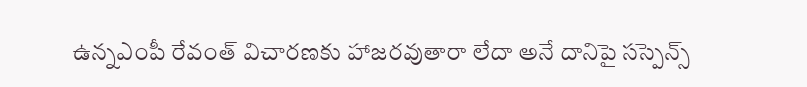ఉన్నఎంపీ రేవంత్ విచారణకు హాజరవుతారా లేదా అనే దానిపై సస్పెన్స్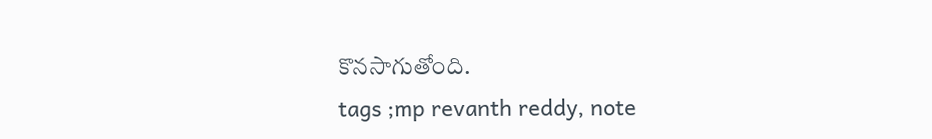కొనసాగుతోంది.
tags ;mp revanth reddy, note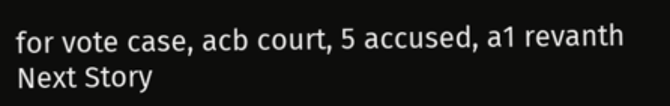for vote case, acb court, 5 accused, a1 revanth
Next Story